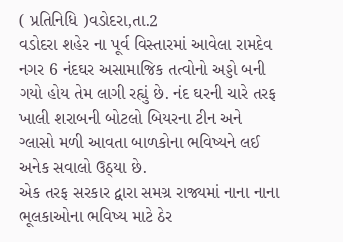( પ્રતિનિધિ )વડોદરા,તા.2
વડોદરા શહેર ના પૂર્વ વિસ્તારમાં આવેલા રામદેવ નગર 6 નંદઘર અસામાજિક તત્વોનો અડ્ડો બની ગયો હોય તેમ લાગી રહ્યું છે. નંદ ઘરની ચારે તરફ ખાલી શરાબની બોટલો બિયરના ટીન અને ગ્લાસો મળી આવતા બાળકોના ભવિષ્યને લઈ અનેક સવાલો ઉઠ્યા છે.
એક તરફ સરકાર દ્વારા સમગ્ર રાજ્યમાં નાના નાના ભૂલકાઓના ભવિષ્ય માટે ઠેર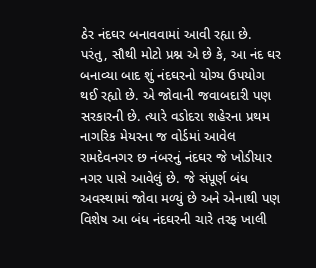ઠેર નંદઘર બનાવવામાં આવી રહ્યા છે. પરંતુ, સૌથી મોટો પ્રશ્ન એ છે કે, આ નંદ ઘર બનાવ્યા બાદ શું નંદઘરનો યોગ્ય ઉપયોગ થઈ રહ્યો છે. એ જોવાની જવાબદારી પણ સરકારની છે. ત્યારે વડોદરા શહેરના પ્રથમ નાગરિક મેયરના જ વોર્ડમાં આવેલ રામદેવનગર છ નંબરનું નંદઘર જે ખોડીયાર નગર પાસે આવેલું છે. જે સંપૂર્ણ બંધ અવસ્થામાં જોવા મળ્યું છે અને એનાથી પણ વિશેષ આ બંધ નંદઘરની ચારે તરફ ખાલી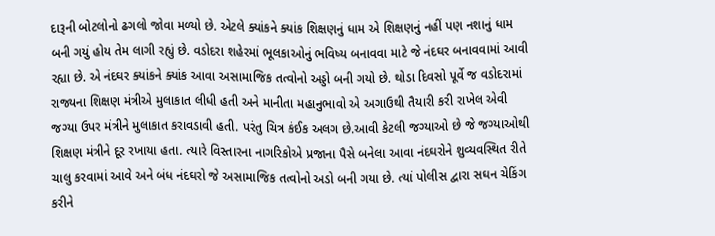દારૂની બોટલોનો ઢગલો જોવા મળ્યો છે. એટલે ક્યાંકને ક્યાંક શિક્ષણનું ધામ એ શિક્ષણનું નહીં પણ નશાનું ધામ બની ગયું હોય તેમ લાગી રહ્યું છે. વડોદરા શહેરમાં ભૂલકાઓનું ભવિષ્ય બનાવવા માટે જે નંદઘર બનાવવામાં આવી રહ્યા છે. એ નંદઘર ક્યાંકને ક્યાંક આવા અસામાજિક તત્વોનો અડ્ડો બની ગયો છે. થોડા દિવસો પૂર્વે જ વડોદરામાં રાજ્યના શિક્ષણ મંત્રીએ મુલાકાત લીધી હતી અને માનીતા મહાનુભાવો એ અગાઉથી તૈયારી કરી રાખેલ એવી જગ્યા ઉપર મંત્રીને મુલાકાત કરાવડાવી હતી. પરંતુ ચિત્ર કંઈક અલગ છે.આવી કેટલી જગ્યાઓ છે જે જગ્યાઓથી શિક્ષણ મંત્રીને દૂર રખાયા હતા. ત્યારે વિસ્તારના નાગરિકોએ પ્રજાના પૈસે બનેલા આવા નંદઘરોને શુવ્યવસ્થિત રીતે ચાલુ કરવામાં આવે અને બંધ નંદઘરો જે અસામાજિક તત્વોનો અડો બની ગયા છે. ત્યાં પોલીસ દ્વારા સઘન ચેકિંગ કરીને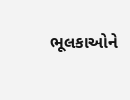ભૂલકાઓને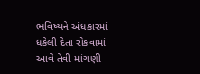ભવિષ્યને અંધકારમાં ધકેલી દેતા રોકવામાં આવે તેવી માંગણી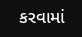કરવામાં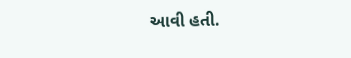આવી હતી.